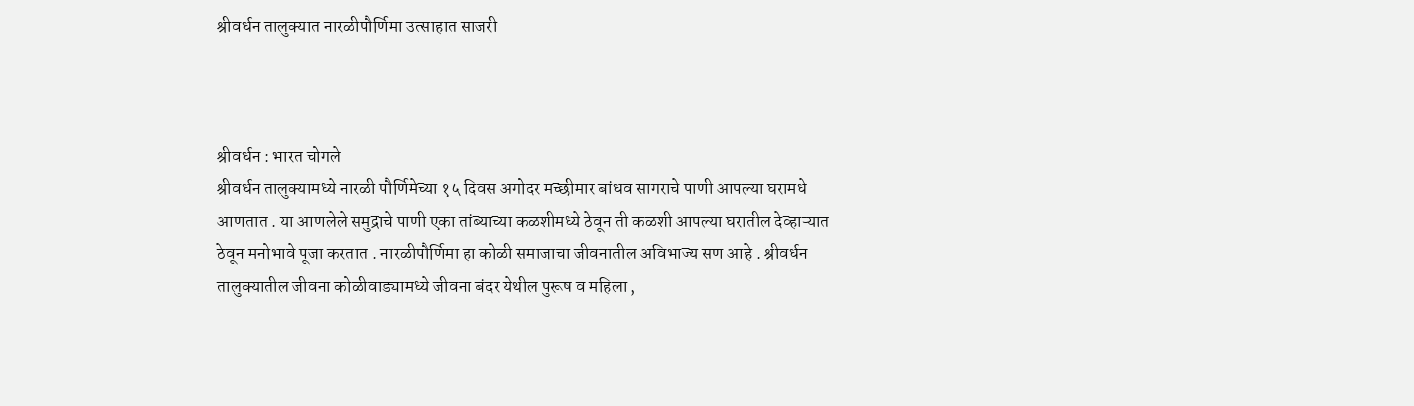श्रीवर्धन तालुक्यात नारळीपौर्णिमा उत्साहात साजरी



श्रीवर्धन : भारत चोगले
श्रीवर्धन तालुक्यामध्ये नारळी पौर्णिमेच्या १५ दिवस अगोदर मच्छीमार बांधव सागराचे पाणी आपल्या घरामधे आणतात . या आणलेले समुद्राचे पाणी एका तांब्याच्या कळशीमध्ये ठेवून ती कळशी आपल्या घरातील देव्हाऱ्यात ठेवून मनोभावे पूजा करतात . नारळीपौर्णिमा हा कोळी समाजाचा जीवनातील अविभाज्य सण आहे . श्रीवर्धन तालुक्यातील जीवना कोळीवाड्यामध्ये जीवना बंदर येथील पुरूष व महिला ,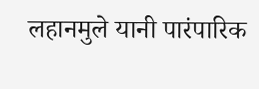लहानमुले यानी पारंपारिक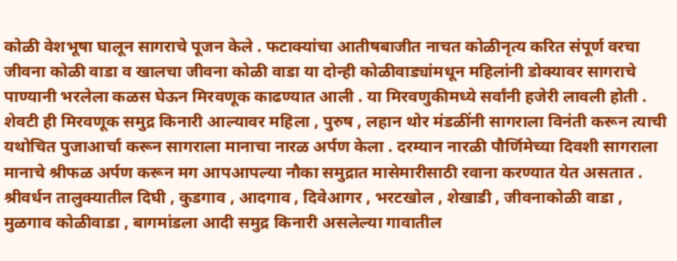कोळी वेशभूषा घालून सागराचे पूजन केले . फटाक्यांचा आतीषबाजीत नाचत कोळीनृत्य करित संपूर्ण वरचा जीवना कोळी वाडा व खालचा जीवना कोळी वाडा या दोन्ही कोळीवाड्यांमधून महिलांनी डोक्यावर सागराचे पाण्यानी भरलेला कळस घेऊन मिरवणूक काढण्यात आली . या मिरवणुकीमध्ये सर्वांनी हजेरी लावली होती . शेवटी ही मिरवणूक समुद्र किनारी आल्यावर महिला , पुरुष , लहान थोर मंडळींनी सागराला विनंती करून त्याची यथोचित पुजाआर्चा करून सागराला मानाचा नारळ अर्पण केला . दरम्यान नारळी पौर्णिमेच्या दिवशी सागराला मानाचे श्रीफळ अर्पण करून मग आपआपल्या नौका समुद्रात मासेमारीसाठी रवाना करण्यात येत असतात . श्रीवर्धन तालुक्यातील दिघी , कुडगाव , आदगाव , दिवेआगर , भरटखोल , शेखाडी , जीवनाकोळी वाडा , मुळगाव कोळीवाडा , बागमांडला आदी समुद्र किनारी असलेल्या गावातील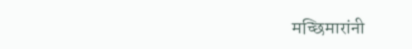मच्छिमारांनी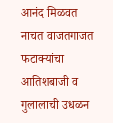आनंद मिळवत नाचत वाजतगाजत फटाक्यांचा आतिशबाजी व गुलालाची उधळन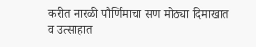करीत नारळी पौर्णिमाचा सण मोठ्या दिमाखात व उत्साहात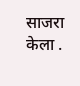साजरा केला .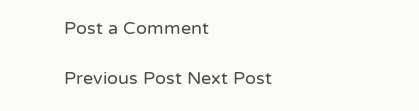Post a Comment

Previous Post Next Post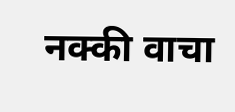नक्की वाचा